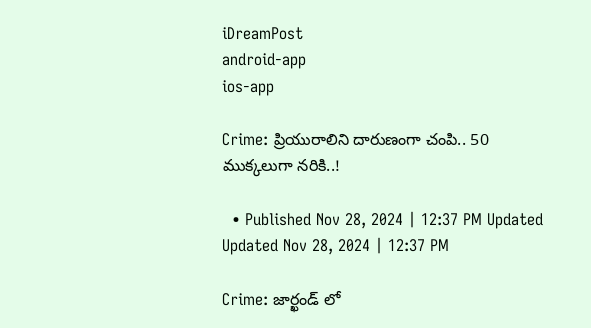iDreamPost
android-app
ios-app

Crime: ప్రియురాలిని దారుణంగా చంపి.. 50 ముక్కలుగా నరికి..!

  • Published Nov 28, 2024 | 12:37 PM Updated Updated Nov 28, 2024 | 12:37 PM

Crime: జార్ఖండ్ లో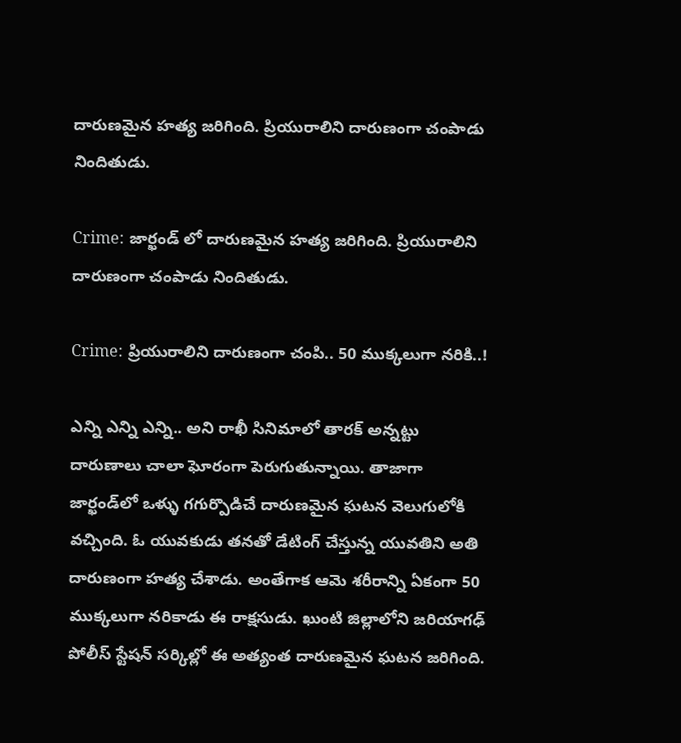దారుణమైన హత్య జరిగింది. ప్రియురాలిని దారుణంగా చంపాడు నిందితుడు.

Crime: జార్ఖండ్ లో దారుణమైన హత్య జరిగింది. ప్రియురాలిని దారుణంగా చంపాడు నిందితుడు.

Crime: ప్రియురాలిని దారుణంగా చంపి.. 50 ముక్కలుగా నరికి..!

ఎన్ని ఎన్ని ఎన్ని.. అని రాఖీ సినిమాలో తారక్ అన్నట్టు దారుణాలు చాలా ఘోరంగా పెరుగుతున్నాయి. తాజాగా జార్ఖండ్‌లో ఒళ్ళు గగుర్పొడిచే దారుణమైన ఘటన వెలుగులోకి వచ్చింది. ఓ యువకుడు తనతో డేటింగ్ చేస్తున్న యువతిని అతి దారుణంగా హత్య చేశాడు. అంతేగాక ఆమె శరీరాన్ని ఏకంగా 50 ముక్కలుగా నరికాడు ఈ రాక్షసుడు. ఖుంటి జిల్లాలోని జరియాగఢ్ పోలీస్ స్టేషన్ సర్కిల్లో ఈ అత్యంత దారుణమైన ఘటన జరిగింది.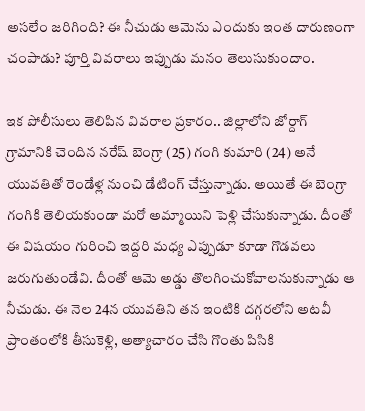అసలేం జరిగింది? ఈ నీచుడు ఆమెను ఎందుకు ఇంత దారుణంగా చంపాడు? పూర్తి వివరాలు ఇప్పుడు మనం తెలుసుకుందాం.

ఇక పోలీసులు తెలిపిన వివరాల ప్రకారం.. జిల్లాలోని జోర్దాగ్ గ్రామానికి చెందిన నరేష్ బెంగ్రా (25) గంగి కుమారి (24) అనే యువతితో రెండేళ్ల నుంచి డేటింగ్ చేస్తున్నాడు. అయితే ఈ బెంగ్రా గంగికి తెలియకుండా మరో అమ్మాయిని పెళ్లి చేసుకున్నాడు. దీంతో ఈ విషయం గురించి ఇద్దరి మధ్య ఎప్పుడూ కూడా గొడవలు జరుగుతుండేవి. దీంతో ఆమె అడ్డు తొలగించుకోవాలనుకున్నాడు ఆ నీచుడు. ఈ నెల 24న యువతిని తన ఇంటికి దగ్గరలోని అటవీ ప్రాంతంలోకి తీసుకెళ్లి, అత్యాచారం చేసి గొంతు పిసికి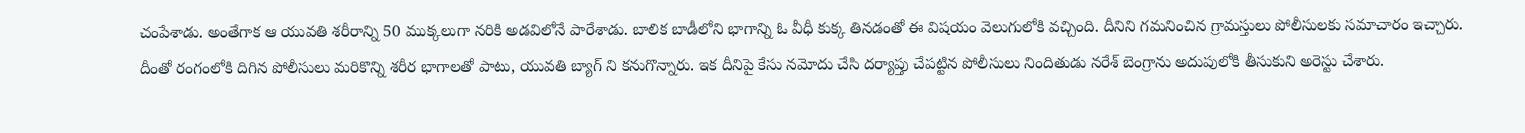చంపేశాడు. అంతేగాక ఆ యువతి శరీరాన్ని 50 ముక్కలుగా నరికి అడవిలోనే పారేశాడు. బాలిక బాడీలోని భాగాన్ని ఓ వీధీ కుక్క తినడంతో ఈ విషయం వెలుగులోకి వచ్చింది. దీనిని గమనించిన గ్రామస్తులు పోలీసులకు సమాచారం ఇచ్చారు. దీంతో రంగంలోకి దిగిన పోలీసులు మరికొన్ని శరీర భాగాలతో పాటు, యువతి బ్యాగ్‌ ని కనుగొన్నారు. ఇక దీనిపై కేసు నమోదు చేసి దర్యాప్తు చేపట్టిన పోలీసులు నిందితుడు నరేశ్ బెంగ్రాను అదుపులోకి తీసుకుని అరెస్టు చేశారు.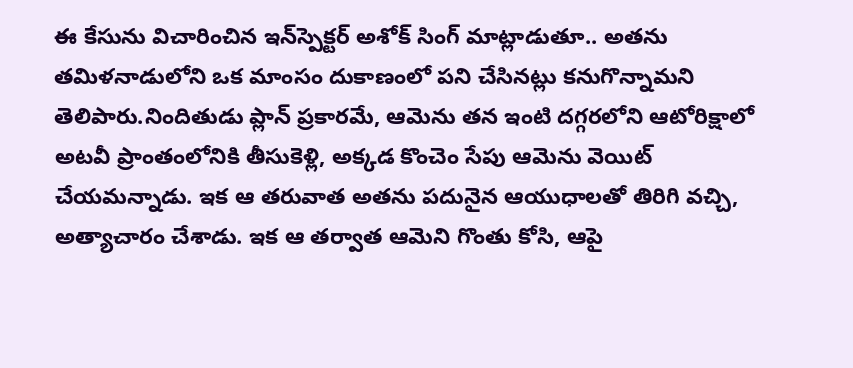ఈ కేసును విచారించిన ఇన్‌స్పెక్టర్ అశోక్ సింగ్ మాట్లాడుతూ.. అతను తమిళనాడులోని ఒక మాంసం దుకాణంలో పని చేసినట్లు కనుగొన్నామని తెలిపారు.నిందితుడు ప్లాన్ ప్రకారమే, ఆమెను తన ఇంటి దగ్గరలోని ఆటోరిక్షాలో అటవీ ప్రాంతంలోనికి తీసుకెళ్లి, అక్కడ కొంచెం సేపు ఆమెను వెయిట్ చేయమన్నాడు. ఇక ఆ తరువాత అతను పదునైన ఆయుధాలతో తిరిగి వచ్చి, అత్యాచారం చేశాడు. ఇక ఆ తర్వాత ఆమెని గొంతు కోసి, ఆపై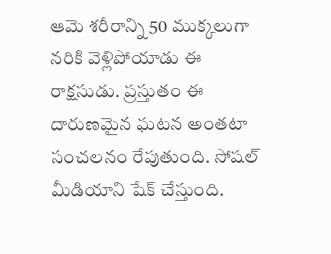ఆమె శరీరాన్ని 50 ముక్కలుగా నరికి వెళ్లిపోయాడు ఈ రాక్షసుడు. ప్రస్తుతం ఈ దారుణమైన ఘటన అంతటా సంచలనం రేపుతుంది. సోషల్ మీడియాని షేక్ చేస్తుంది.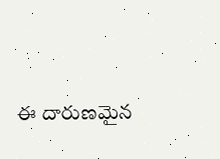ఈ దారుణమైన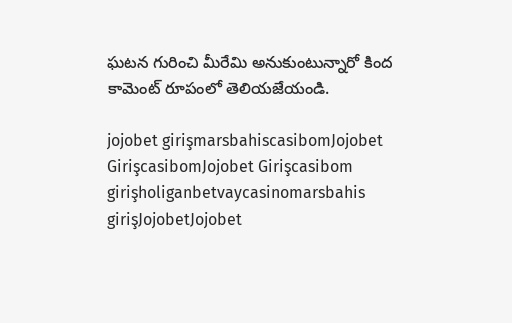ఘటన గురించి మీరేమి అనుకుంటున్నారో కింద కామెంట్ రూపంలో తెలియజేయండి.

jojobet girişmarsbahiscasibomJojobet GirişcasibomJojobet Girişcasibom girişholiganbetvaycasinomarsbahis girişJojobetJojobet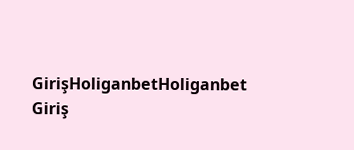GirişHoliganbetHoliganbet Giriş